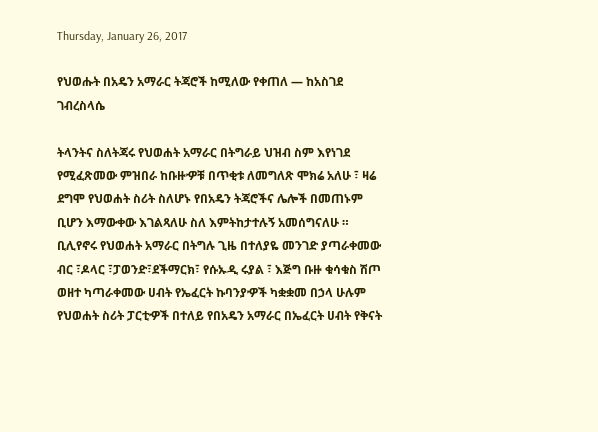Thursday, January 26, 2017

የህወሑት በአዴን አማራር ትጃሮች ከሚለው የቀጠለ — ከአስገደ ገብረስላሴ

ትላንትና ስለትጃሩ የህወሐት አማራር በትግራይ ህዝብ ስም እየነገደ የሚፈጽመው ምዝበራ ከቡዙዏቹ በጥቂቱ ለመግለጽ ሞክሬ አለሁ ፣ ዛሬ ደግሞ የህወሐት ስሪት ስለሆኑ የበአዴን ትጃሮችና ሌሎች በመጠኑም ቢሆን እማውቀው እገልጻለሁ ስለ እምትከታተሉኝ አመሰግናለሁ ።
ቢሊየኖሩ የህወሐት አማራር በትግሉ ጊዜ በተለያዬ መንገድ ያጣራቀመው ብር ፣ዶላር ፣ፓወንድ፣ደችማርክ፣ የሱኡዲ ሩያል ፣ እጅግ ቡዙ ቁሳቁስ ሽጦ ወዘተ ካጣራቀመው ሀብት የኤፈርት ኩባንያዏች ካቋቋመ በኃላ ሁሉም የህወሐት ስሪት ፓርቲዏች በተለይ የበአዴን አማራር በኤፈርት ሀብት የቅናት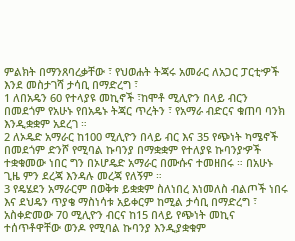ምልክት በማንጸባረቃቸው ፣ የህወሐት ትጃሩ አመራር ለአጋር ፓርቲዏች እንደ መስታገሻ ታሳቢ በማድረግ ፣
1 ለበአዴን 60 የተላያዩ መኪኖች ፣ከሞቶ ሚሊዮን በላይ ብርን በመደጎም የአሁኑ የበአዴኑ ትጃር ጥረትን ፣ የአማራ ብድርና ቁጠባ ባንክ እንዲቋቋም አደረገ ።
2 ለኦዴድ አማራር ከ100 ሚሊዮን በላይ ብር እና 35 የጭነት ካሜኖች በመደጎም ድንሾ የሚባል ኩባንያ በማቋቋም የተለያዩ ኩባንያዏች ተቋቁመው ነበር ግን በኦሆዴድ አማራር በሙሱና ተመዘበሩ ። በአሁኑ ጊዜ ምን ደረጃ እንዳሉ መረጃ የለኝም ።
3 የዴሄደን አማራርም በወቅቱ ይቋቋም ስለነበረ እነመለስ ብልጦች ነበሩ እና ደህዴን ጥያቄ ማስነሳቱ አይቀርም ከሚል ታሳቢ በማድረግ ፣ አስቀድመው 70 ሚሊዮን ብርና ከ15 በላይ የጭነት መኪና ተሰጥቶዋቸው ወንዶ የሚባል ኩባንያ እንዲያቋቁም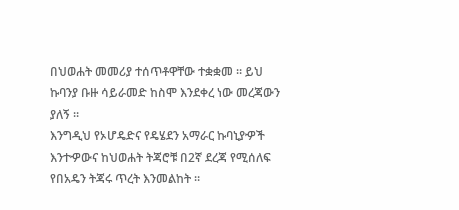በህወሐት መመሪያ ተሰጥቶዋቸው ተቋቋመ ። ይህ ኩባንያ ቡዙ ሳይራመድ ከስሞ እንደቀረ ነው መረጃውን ያለኝ ።
እንግዲህ የኦሆዴድና የዴሄደን አማራር ኩባኒያዏች እንተዏውና ከህወሐት ትጃሮቹ በ2ኛ ደረጃ የሚሰለፍ የበአዴን ትጃሩ ጥረት እንመልከት ።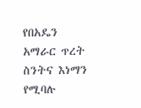የበአዴን አማራር ጥረት ስንትና እነማን የሚባሉ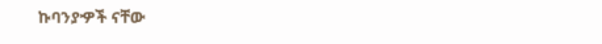ኩባንያዏች ናቸው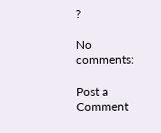?

No comments:

Post a Comment